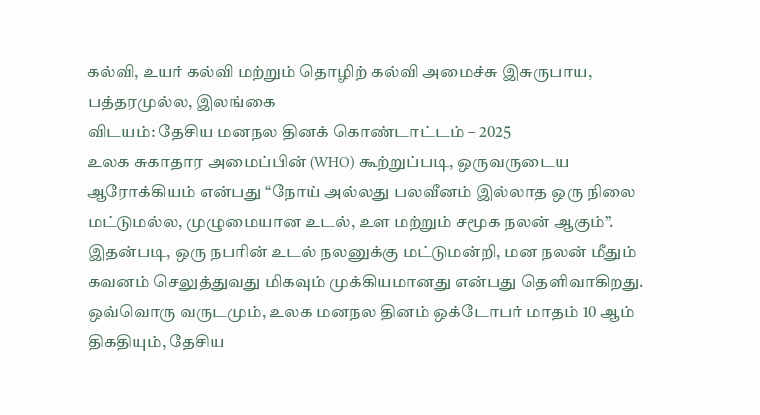கல்வி, உயர் கல்வி மற்றும் தொழிற் கல்வி அமைச்சு இசுருபாய, பத்தரமுல்ல, இலங்கை
விடயம்: தேசிய மனநல தினக் கொண்டாட்டம் – 2025
உலக சுகாதார அமைப்பின் (WHO) கூற்றுப்படி, ஒருவருடைய ஆரோக்கியம் என்பது “நோய் அல்லது பலவீனம் இல்லாத ஒரு நிலை மட்டுமல்ல, முழுமையான உடல், உள மற்றும் சமூக நலன் ஆகும்”. இதன்படி, ஒரு நபரின் உடல் நலனுக்கு மட்டுமன்றி, மன நலன் மீதும் கவனம் செலுத்துவது மிகவும் முக்கியமானது என்பது தெளிவாகிறது.
ஒவ்வொரு வருடமும், உலக மனநல தினம் ஒக்டோபர் மாதம் 10 ஆம் திகதியும், தேசிய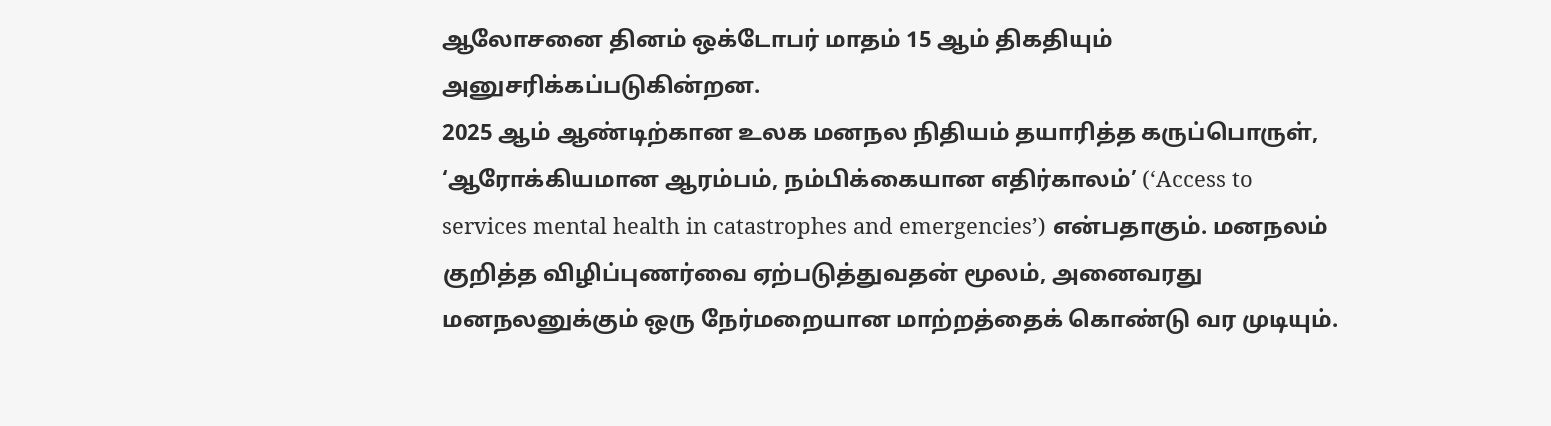ஆலோசனை தினம் ஒக்டோபர் மாதம் 15 ஆம் திகதியும் அனுசரிக்கப்படுகின்றன.
2025 ஆம் ஆண்டிற்கான உலக மனநல நிதியம் தயாரித்த கருப்பொருள், ‘ஆரோக்கியமான ஆரம்பம், நம்பிக்கையான எதிர்காலம்’ (‘Access to services mental health in catastrophes and emergencies’) என்பதாகும். மனநலம் குறித்த விழிப்புணர்வை ஏற்படுத்துவதன் மூலம், அனைவரது மனநலனுக்கும் ஒரு நேர்மறையான மாற்றத்தைக் கொண்டு வர முடியும்.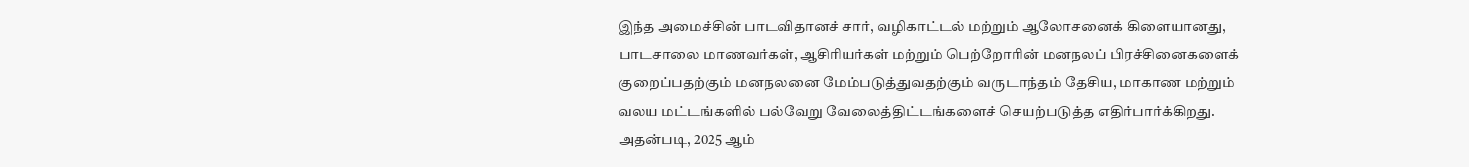இந்த அமைச்சின் பாடவிதானச் சார், வழிகாட்டல் மற்றும் ஆலோசனைக் கிளையானது, பாடசாலை மாணவர்கள், ஆசிரியர்கள் மற்றும் பெற்றோரின் மனநலப் பிரச்சினைகளைக் குறைப்பதற்கும் மனநலனை மேம்படுத்துவதற்கும் வருடாந்தம் தேசிய, மாகாண மற்றும் வலய மட்டங்களில் பல்வேறு வேலைத்திட்டங்களைச் செயற்படுத்த எதிர்பார்க்கிறது.
அதன்படி, 2025 ஆம்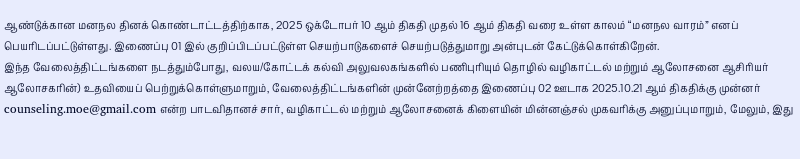ஆண்டுக்கான மனநல தினக் கொண்டாட்டத்திற்காக, 2025 ஒக்டோபர் 10 ஆம் திகதி முதல் 16 ஆம் திகதி வரை உள்ள காலம் “மனநல வாரம்” எனப் பெயரிடப்பட்டுள்ளது. இணைப்பு 01 இல் குறிப்பிடப்பட்டுள்ள செயற்பாடுகளைச் செயற்படுத்துமாறு அன்புடன் கேட்டுக்கொள்கிறேன்.
இந்த வேலைத்திட்டங்களை நடத்தும்போது, வலய/கோட்டக் கல்வி அலுவலகங்களில் பணிபுரியும் தொழில் வழிகாட்டல் மற்றும் ஆலோசனை ஆசிரியர் ஆலோசகரின்) உதவியைப் பெற்றுக்கொள்ளுமாறும், வேலைத்திட்டங்களின் முன்னேற்றத்தை இணைப்பு 02 ஊடாக 2025.10.21 ஆம் திகதிக்கு முன்னர் counseling.moe@gmail.com என்ற பாடவிதானச் சார், வழிகாட்டல் மற்றும் ஆலோசனைக் கிளையின் மின்னஞ்சல் முகவரிக்கு அனுப்புமாறும், மேலும், இது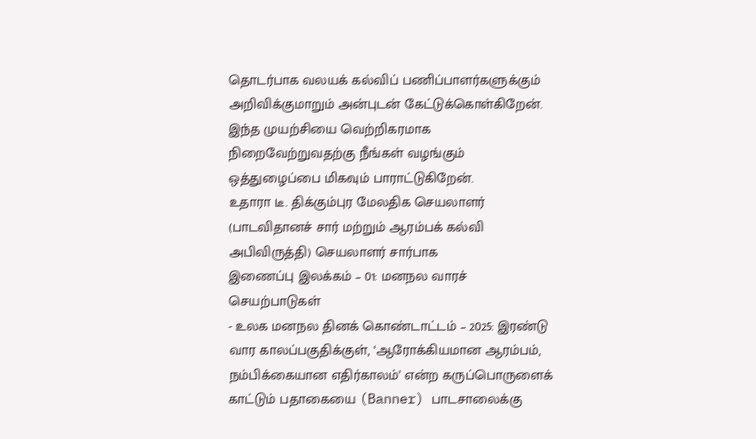தொடர்பாக வலயக் கல்விப் பணிப்பாளர்களுக்கும் அறிவிக்குமாறும் அன்புடன் கேட்டுக்கொள்கிறேன்.
இந்த முயற்சியை வெற்றிகரமாக நிறைவேற்றுவதற்கு நீங்கள் வழங்கும் ஒத்துழைப்பை மிகவும் பாராட்டுகிறேன்.
உதாரா டீ. திக்கும்புர மேலதிக செயலாளர் (பாடவிதானச் சார் மற்றும் ஆரம்பக் கல்வி அபிவிருத்தி) செயலாளர் சார்பாக
இணைப்பு இலக்கம் – 01: மனநல வாரச் செயற்பாடுகள்
- உலக மனநல தினக் கொண்டாட்டம் – 2025: இரண்டு வார காலப்பகுதிக்குள், ‘ஆரோக்கியமான ஆரம்பம், நம்பிக்கையான எதிர்காலம்’ என்ற கருப்பொருளைக் காட்டும் பதாகையை (Banner) பாடசாலைக்கு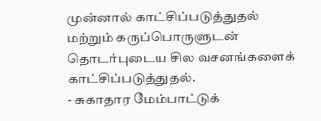முன்னால் காட்சிப்படுத்துதல் மற்றும் கருப்பொருளுடன் தொடர்புடைய சில வசனங்களைக் காட்சிப்படுத்துதல்.
- சுகாதார மேம்பாட்டுக்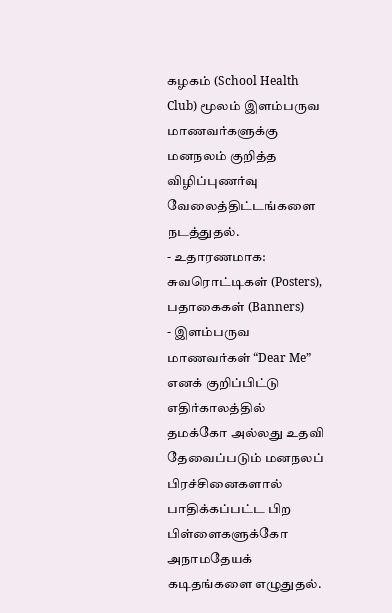கழகம் (School Health Club) மூலம் இளம்பருவ மாணவர்களுக்கு மனநலம் குறித்த விழிப்புணர்வு வேலைத்திட்டங்களை நடத்துதல்.
- உதாரணமாக: சுவரொட்டிகள் (Posters), பதாகைகள் (Banners)
- இளம்பருவ மாணவர்கள் “Dear Me” எனக் குறிப்பிட்டு எதிர்காலத்தில் தமக்கோ அல்லது உதவி தேவைப்படும் மனநலப் பிரச்சினைகளால் பாதிக்கப்பட்ட பிற பிள்ளைகளுக்கோ அநாமதேயக் கடிதங்களை எழுதுதல்.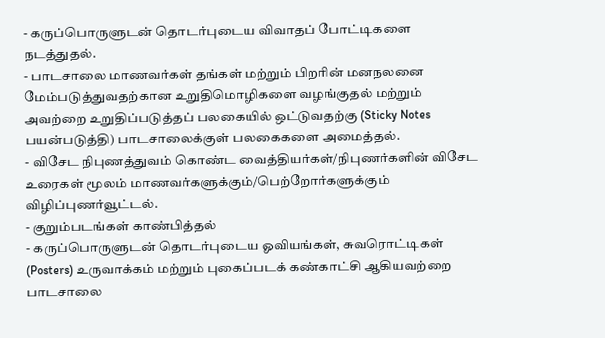- கருப்பொருளுடன் தொடர்புடைய விவாதப் போட்டிகளை நடத்துதல்.
- பாடசாலை மாணவர்கள் தங்கள் மற்றும் பிறரின் மனநலனை மேம்படுத்துவதற்கான உறுதிமொழிகளை வழங்குதல் மற்றும் அவற்றை உறுதிப்படுத்தப் பலகையில் ஒட்டுவதற்கு (Sticky Notes பயன்படுத்தி) பாடசாலைக்குள் பலகைகளை அமைத்தல்.
- விசேட நிபுணத்துவம் கொண்ட வைத்தியர்கள்/நிபுணர்களின் விசேட உரைகள் மூலம் மாணவர்களுக்கும்/பெற்றோர்களுக்கும் விழிப்புணர்வூட்டல்.
- குறும்படங்கள் காண்பித்தல்
- கருப்பொருளுடன் தொடர்புடைய ஓவியங்கள், சுவரொட்டிகள் (Posters) உருவாக்கம் மற்றும் புகைப்படக் கண்காட்சி ஆகியவற்றை பாடசாலை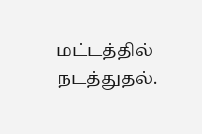மட்டத்தில் நடத்துதல்.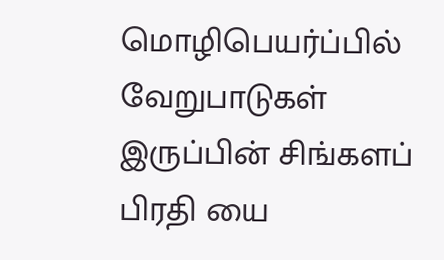மொழிபெயர்ப்பில் வேறுபாடுகள் இருப்பின் சிங்களப் பிரதி யை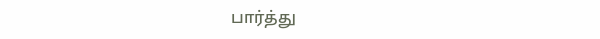பார்த்து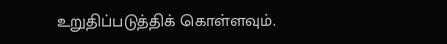உறுதிப்படுத்திக் கொள்ளவும்.